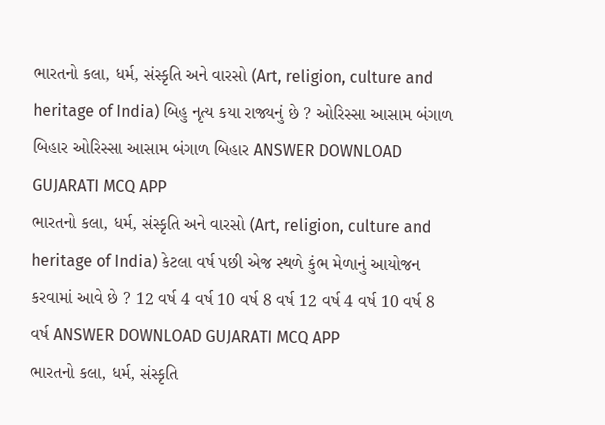ભારતનો કલા, ધર્મ, સંસ્કૃતિ અને વારસો (Art, religion, culture and heritage of India) બિહુ નૃત્ય કયા રાજ્યનું છે ? ઓરિસ્સા આસામ બંગાળ બિહાર ઓરિસ્સા આસામ બંગાળ બિહાર ANSWER DOWNLOAD GUJARATI MCQ APP
ભારતનો કલા, ધર્મ, સંસ્કૃતિ અને વારસો (Art, religion, culture and heritage of India) કેટલા વર્ષ પછી એજ સ્થળે કુંભ મેળાનું આયોજન કરવામાં આવે છે ? 12 વર્ષ 4 વર્ષ 10 વર્ષ 8 વર્ષ 12 વર્ષ 4 વર્ષ 10 વર્ષ 8 વર્ષ ANSWER DOWNLOAD GUJARATI MCQ APP
ભારતનો કલા, ધર્મ, સંસ્કૃતિ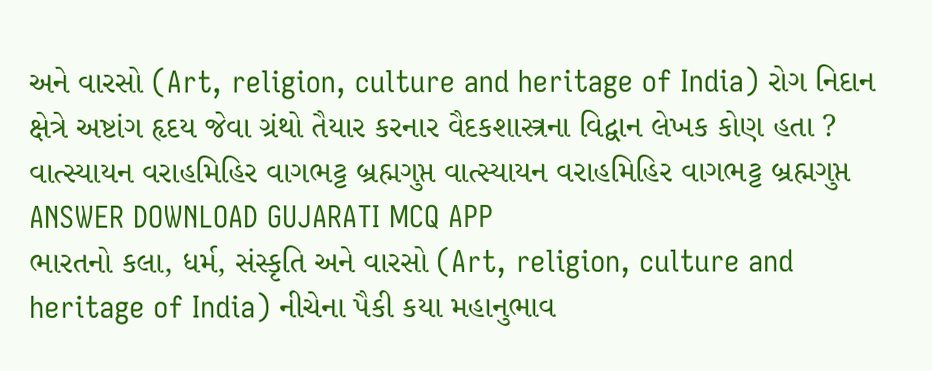અને વારસો (Art, religion, culture and heritage of India) રોગ નિદાન ક્ષેત્રે અષ્ટાંગ હૃદય જેવા ગ્રંથો તૈયાર કરનાર વૈદકશાસ્ત્રના વિદ્વાન લેખક કોણ હતા ? વાત્સ્યાયન વરાહમિહિર વાગભટ્ટ બ્રહ્મગુપ્ત વાત્સ્યાયન વરાહમિહિર વાગભટ્ટ બ્રહ્મગુપ્ત ANSWER DOWNLOAD GUJARATI MCQ APP
ભારતનો કલા, ધર્મ, સંસ્કૃતિ અને વારસો (Art, religion, culture and heritage of India) નીચેના પૈકી કયા મહાનુભાવ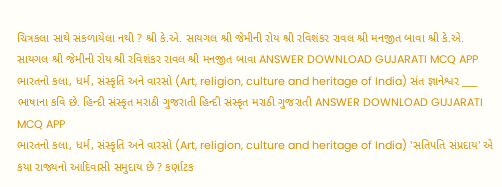ચિત્રકલા સાથે સંકળાયેલા નથી ? શ્રી કે.એ. સાયગલ શ્રી જેમીની રોય શ્રી રવિશંકર રાવલ શ્રી મનજીત બાવા શ્રી કે.એ. સાયગલ શ્રી જેમીની રોય શ્રી રવિશંકર રાવલ શ્રી મનજીત બાવા ANSWER DOWNLOAD GUJARATI MCQ APP
ભારતનો કલા, ધર્મ, સંસ્કૃતિ અને વારસો (Art, religion, culture and heritage of India) સંત જ્ઞાનેશ્વર ___ ભાષાના કવિ છે. હિન્દી સંસ્કૃત મરાઠી ગુજરાતી હિન્દી સંસ્કૃત મરાઠી ગુજરાતી ANSWER DOWNLOAD GUJARATI MCQ APP
ભારતનો કલા, ધર્મ, સંસ્કૃતિ અને વારસો (Art, religion, culture and heritage of India) 'સતિપતિ સંપ્રદાય' એ કયા રાજ્યનો આદિવાસી સમુદાય છે ? કર્ણાટક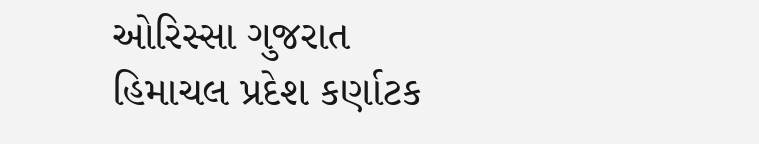ઓરિસ્સા ગુજરાત હિમાચલ પ્રદેશ કર્ણાટક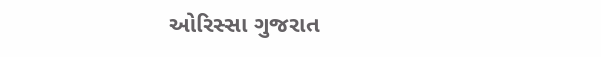ઓરિસ્સા ગુજરાત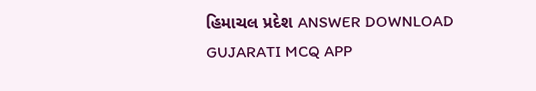હિમાચલ પ્રદેશ ANSWER DOWNLOAD GUJARATI MCQ APP